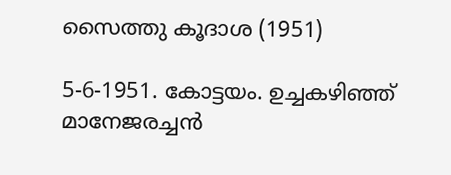സൈത്തു കൂദാശ (1951)

5-6-1951. കോട്ടയം. ഉച്ചകഴിഞ്ഞ് മാനേജരച്ചന്‍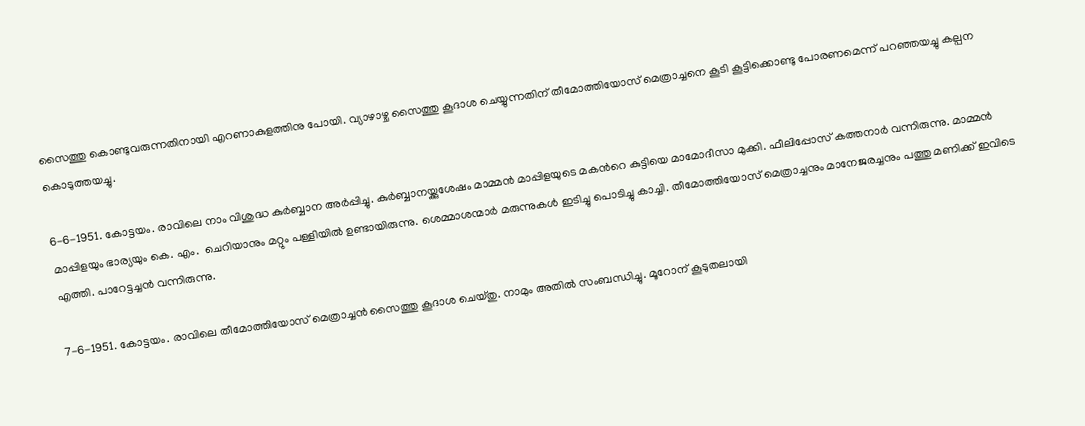സൈത്തു കൊണ്ടുവരുന്നതിനായി എറണാകുളത്തിനു പോയി. വ്യാഴാഴ്ച സൈത്തു കൂദാശ ചെയ്യുന്നതിന് തീമോത്തിയോസ് മെത്രാച്ചനെ കൂടി കൂട്ടിക്കൊണ്ടു പോരണമെന്ന് പറഞ്ഞയച്ചു കല്പന കൊടുത്തയച്ചു.

6-6-1951. കോട്ടയം. രാവിലെ നാം വിശുദ്ധ കുര്‍ബ്ബാന അര്‍പ്പിച്ചു. കുര്‍ബ്ബാനയ്ക്കുശേഷം മാമ്മന്‍ മാപ്പിളയുടെ മകന്‍റെ കുട്ടിയെ മാമോദീസാ മുക്കി. ഫീലിപ്പോസ് കത്തനാര്‍ വന്നിരുന്നു. മാമ്മന്‍ മാപ്പിളയും ഭാര്യയും കെ. എം.  ചെറിയാനും മറ്റും പള്ളിയില്‍ ഉണ്ടായിരുന്നു. ശെമ്മാശന്മാര്‍ മരുന്നുകള്‍ ഇടിച്ചു പൊടിച്ചു കാച്ചി. തീമോത്തിയോസ് മെത്രാച്ചനും മാനേജരച്ചനും പത്തു മണിക്ക് ഇവിടെ എത്തി. പാറേട്ടച്ചന്‍ വന്നിരുന്നു.

7-6-1951. കോട്ടയം. രാവിലെ തീമോത്തിയോസ് മെത്രാച്ചന്‍ സൈത്തു കൂദാശ ചെയ്തു. നാമും അതില്‍ സംബന്ധിച്ചു. മൂറോന് കൂടുതലായി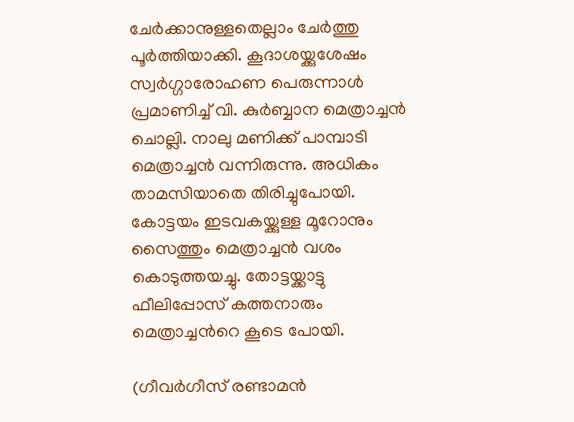ചേര്‍ക്കാനുള്ളതെല്ലാം ചേര്‍ത്തു പൂര്‍ത്തിയാക്കി. കൂദാശയ്ക്കുശേഷം സ്വര്‍ഗ്ഗാരോഹണ പെരുന്നാള്‍ പ്രമാണിച്ച് വി. കുര്‍ബ്ബാന മെത്രാച്ചന്‍ ചൊല്ലി. നാലു മണിക്ക് പാമ്പാടി മെത്രാച്ചന്‍ വന്നിരുന്നു. അധികം താമസിയാതെ തിരിച്ചുപോയി. കോട്ടയം ഇടവകയ്ക്കുള്ള മൂറോനും സൈത്തും മെത്രാച്ചന്‍ വശം കൊടുത്തയച്ചു. തോട്ടയ്ക്കാട്ടു ഫീലിപ്പോസ് കത്തനാരും മെത്രാച്ചന്‍റെ കൂടെ പോയി.

(ഗീവര്‍ഗീസ് രണ്ടാമന്‍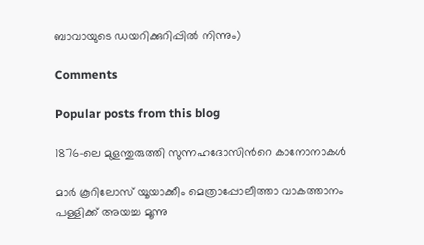ബാവായുടെ ഡയറിക്കുറിപ്പില്‍ നിന്നും)

Comments

Popular posts from this blog

1876-ലെ മുളന്തുരുത്തി സുന്നഹദോസിന്‍റെ കാനോനാകള്‍

മാര്‍ കൂറിലോസ് യൂയാക്കീം മെത്രാപ്പോലീത്താ വാകത്താനം പള്ളിക്ക് അയച്ച മൂന്നു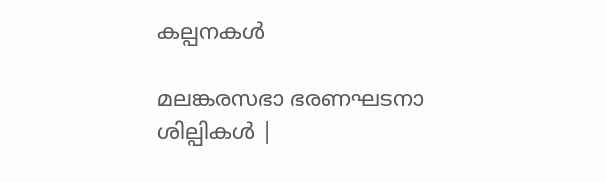കല്പനകള്‍

മലങ്കരസഭാ ഭരണഘടനാ ശില്പികള്‍ |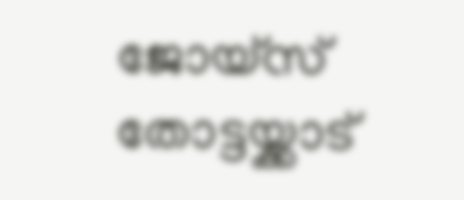ജോയ്സ് തോട്ടയ്ക്കാട്